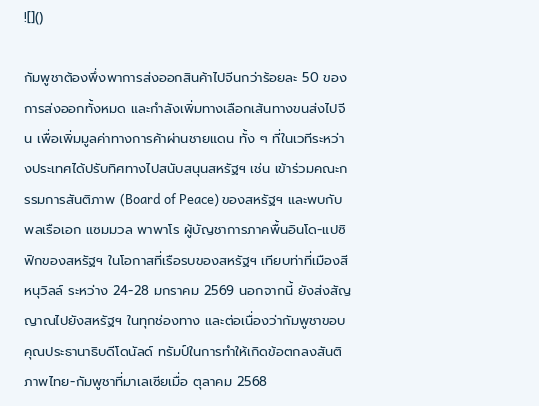![]()

กัมพูชาต้องพึ่งพาการส่งออกสินค้าไปจีนกว่าร้อยละ 50 ของการส่งออกทั้งหมด และกำลังเพิ่มทางเลือกเส้นทางขนส่งไปจีน เพื่อเพิ่มมูลค่าทางการค้าผ่านชายแดน ทั้ง ๆ ที่ในเวทีระหว่างประเทศได้ปรับทิศทางไปสนับสนุนสหรัฐฯ เช่น เข้าร่วมคณะกรรมการสันติภาพ (Board of Peace) ของสหรัฐฯ และพบกับพลเรือเอก แซมมวล พาพาโร ผู้บัญชาการภาคพื้นอินโด-แปซิฟิกของสหรัฐฯ ในโอกาสที่เรือรบของสหรัฐฯ เทียบท่าที่เมืองสีหนุวิลล์ ระหว่าง 24-28 มกราคม 2569 นอกจากนี้ ยังส่งสัญญาณไปยังสหรัฐฯ ในทุกช่องทาง และต่อเนื่องว่ากัมพูชาขอบคุณประธานาธิบดีโดนัลด์ ทรัมป์ในการทำให้เกิดข้อตกลงสันติภาพไทย-กัมพูชาที่มาเลเซียเมื่อ ตุลาคม 2568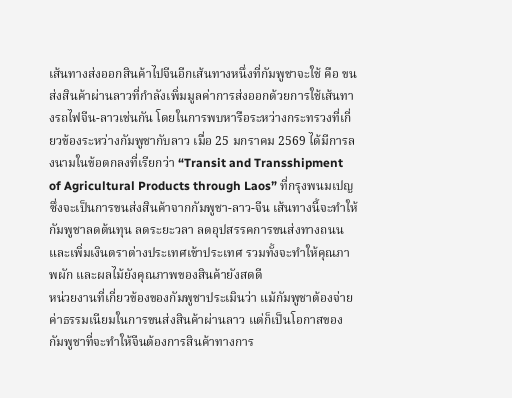เส้นทางส่งออกสินค้าไปจีนอีกเส้นทางหนึ่งที่กัมพูชาจะใช้ คือ ขนส่งสินค้าผ่านลาวที่กำลังเพิ่มมูลค่าการส่งออกด้วยการใช้เส้นทางรถไฟจีน-ลาวเช่นกัน โดยในการพบหารือระหว่างกระทรวงที่เกี่ยวข้องระหว่างกัมพูชากับลาว เมื่อ 25 มกราคม 2569 ได้มีการลงนามในข้อตกลงที่เรียกว่า “Transit and Transshipment of Agricultural Products through Laos” ที่กรุงพนมเปญ ซึ่งจะเป็นการขนส่งสินค้าจากกัมพูชา-ลาว-จีน เส้นทางนี้จะทำให้กัมพูชาลดต้นทุน ลดระยะวลา ลดอุปสรรคการขนส่งทางถนน และเพิ่มเงินตราต่างประเทศเข้าประเทศ รวมทั้งจะทำให้คุณภาพผัก และผลไม้ยังคุณภาพของสินค้ายังสดดี
หน่วยงานที่เกี่ยวข้องของกัมพูชาประเมินว่า แม้กัมพูชาต้องจ่ายค่าธรรมเนียมในการขนส่งสินค้าผ่านลาว แต่ก็เป็นโอกาสของกัมพูชาที่จะทำให้จีนต้องการสินค้าทางการ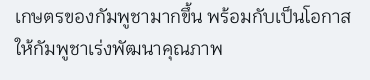เกษตรของกัมพูชามากขึ้น พร้อมกับเป็นโอกาสให้กัมพูชาเร่งพัฒนาคุณภาพ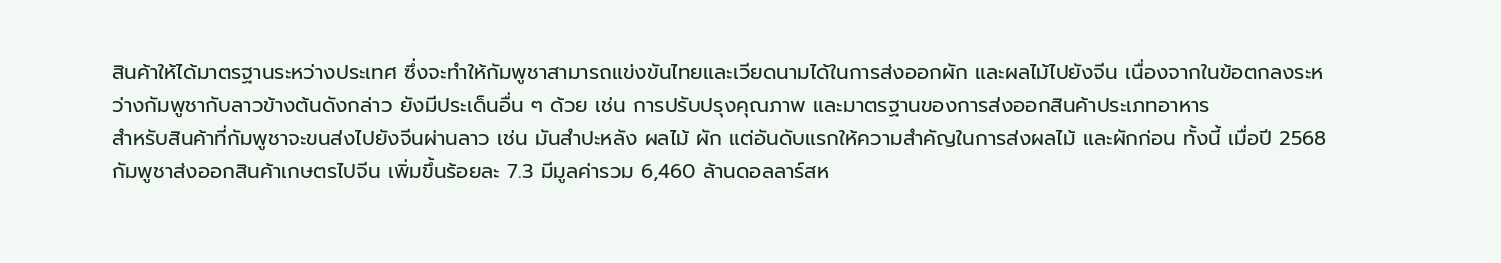สินค้าให้ได้มาตรฐานระหว่างประเทศ ซึ่งจะทำให้กัมพูชาสามารถแข่งขันไทยและเวียดนามได้ในการส่งออกผัก และผลไม้ไปยังจีน เนื่องจากในข้อตกลงระหว่างกัมพูชากับลาวข้างต้นดังกล่าว ยังมีประเด็นอื่น ๆ ด้วย เช่น การปรับปรุงคุณภาพ และมาตรฐานของการส่งออกสินค้าประเภทอาหาร
สำหรับสินค้าที่กัมพูชาจะขนส่งไปยังจีนผ่านลาว เช่น มันสำปะหลัง ผลไม้ ผัก แต่อันดับแรกให้ความสำคัญในการส่งผลไม้ และผักก่อน ทั้งนี้ เมื่อปี 2568 กัมพูชาส่งออกสินค้าเกษตรไปจีน เพิ่มขึ้นร้อยละ 7.3 มีมูลค่ารวม 6,460 ล้านดอลลาร์สห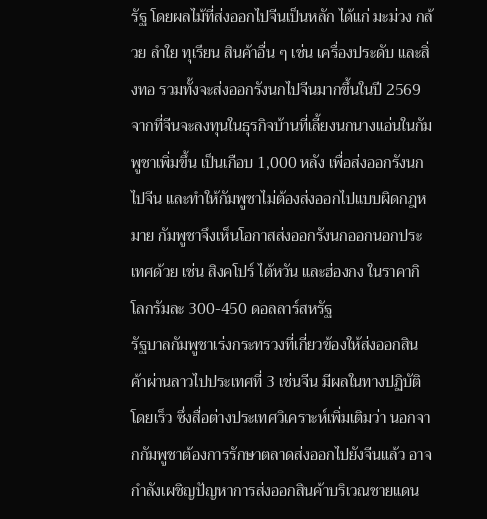รัฐ โดยผลไม้ที่ส่งออกไปจีนเป็นหลัก ได้แก่ มะม่วง กล้วย ลำใย ทุเรียน สินค้าอื่น ๆ เช่น เครื่องประดับ และสิ่งทอ รวมทั้งจะส่งออกรังนกไปจีนมากขึ้นในปี 2569 จากที่จีนจะลงทุนในธุรกิจบ้านที่เลี้ยงนกนางแอ่นในกัมพูชาเพิ่มขึ้น เป็นเกือบ 1,000 หลัง เพื่อส่งออกรังนกไปจีน และทำให้กัมพูชาไม่ต้องส่งออกไปแบบผิดกฎหมาย กัมพูชาจึงเห็นโอกาสส่งออกรังนกออกนอกประเทศด้วย เช่น สิงคโปร์ ไต้หวัน และฮ่องกง ในราคากิโลกรัมละ 300-450 ดอลลาร์สหรัฐ
รัฐบาลกัมพูชาเร่งกระทรวงที่เกี่ยวข้องให้ส่งออกสินค้าผ่านลาวไปประเทศที่ 3 เช่นจีน มีผลในทางปฏิบัติโดยเร็ว ซึ่งสื่อต่างประเทศวิเคราะห์เพิ่มเติมว่า นอกจากกัมพูชาต้องการรักษาตลาดส่งออกไปยังจีนแล้ว อาจกำลังเผชิญปัญหาการส่งออกสินค้าบริเวณชายแดน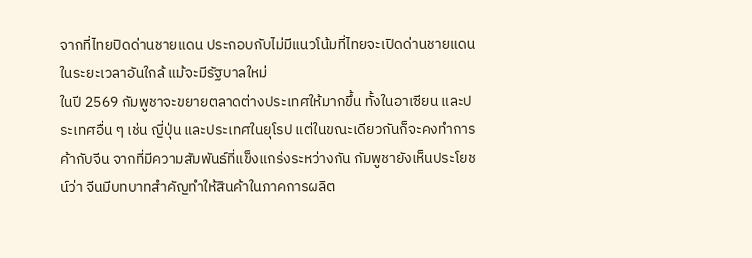จากที่ไทยปิดด่านชายแดน ประกอบกับไม่มีแนวโน้มที่ไทยจะเปิดด่านชายแดนในระยะเวลาอันใกล้ แม้จะมีรัฐบาลใหม่
ในปี 2569 กัมพูชาจะขยายตลาดต่างประเทศให้มากขึ้น ทั้งในอาเซียน และประเทศอื่น ๆ เช่น ญี่ปุ่น และประเทศในยุโรป แต่ในขณะเดียวกันก็จะคงทำการค้ากับจีน จากที่มีความสัมพันธ์ที่แข็งแกร่งระหว่างกัน กัมพูชายังเห็นประโยชน์ว่า จีนมีบทบาทสำคัญทำให้สินค้าในภาคการผลิต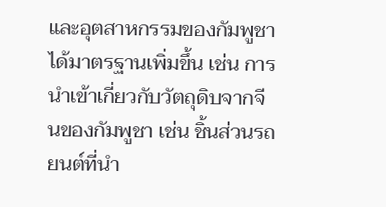และอุตสาหกรรมของกัมพูชาได้มาตรฐานเพิ่มขึ้น เช่น การนำเข้าเกี่ยวกับวัตถุดิบจากจีนของกัมพูชา เช่น ชิ้นส่วนรถยนต์ที่นำ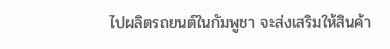ไปผลิตรถยนต์ในกัมพูชา จะส่งเสริมให้สินค้า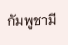กัมพูชามี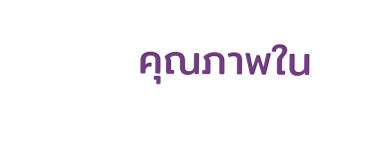คุณภาพใน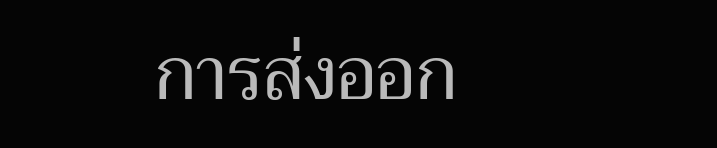การส่งออก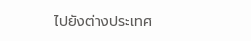ไปยังต่างประเทศ